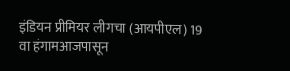इंडियन प्रीमियर लीगचा (आयपीएल) 19 वा हंगामआजपासून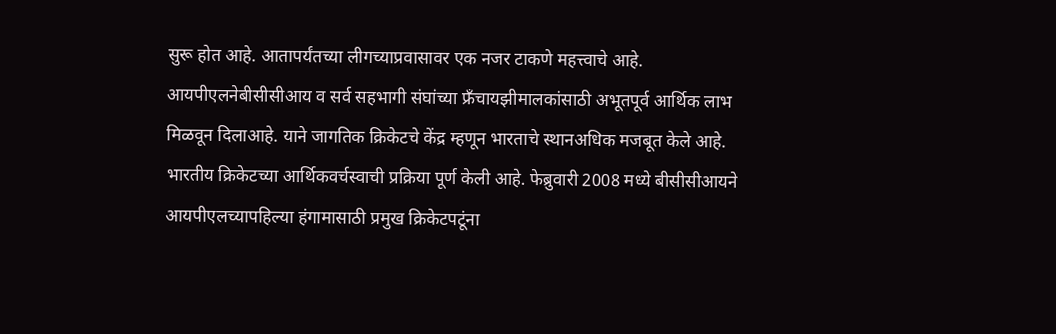सुरू होत आहे. आतापर्यंतच्या लीगच्याप्रवासावर एक नजर टाकणे महत्त्वाचे आहे. आयपीएलनेबीसीसीआय व सर्व सहभागी संघांच्या फ्रँचायझीमालकांसाठी अभूतपूर्व आर्थिक लाभ मिळवून दिलाआहे. याने जागतिक क्रिकेटचे केंद्र म्हणून भारताचे स्थानअधिक मजबूत केले आहे. भारतीय क्रिकेटच्या आर्थिकवर्चस्वाची प्रक्रिया पूर्ण केली आहे. फेब्रुवारी 2008 मध्ये बीसीसीआयने आयपीएलच्यापहिल्या हंगामासाठी प्रमुख क्रिकेटपटूंना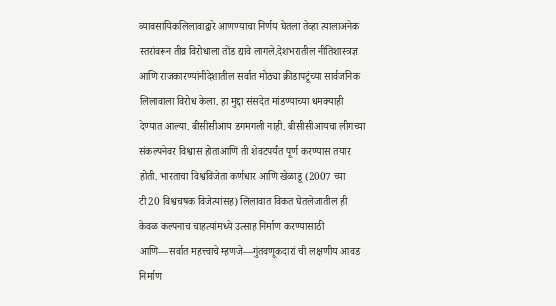व्यावसायिकलिलावाद्वारे आणण्याचा निर्णय घेतला तेव्हा त्यालाअनेक स्तरांवरून तीव्र विरोधाला तोंड द्यावे लागले.देशभरातील नीतिशास्त्रज्ञ आणि राजकारण्यांनीदेशातील सर्वात मोठ्या क्रीडापटूंच्या सार्वजनिक लिलावाला विरोध केला. हा मुद्दा संसदेत मांडण्याच्या धमक्याही देण्यात आल्या. बीसीसीआय डगमगली नाही. बीसीसीआयचा लीगच्या संकल्पनेवर विश्वास होताआणि ती शेवटपर्यंत पूर्ण करण्यास तयार होती. भारताचा विश्वविजेता कर्णधार आणि खेळाडू (2007 च्या टी20 विश्वचषक विजेत्यांसह) लिलावात विकत घेतलेजातील ही केवळ कल्पनाच चाहत्यांमध्ये उत्साह निर्माण करण्यासाठी आणि—सर्वात महत्त्वाचे म्हणजे—गुंतवणूकदारां ची लक्षणीय आवड निर्माण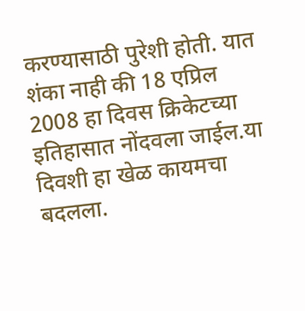करण्यासाठी पुरेशी होती. यात शंका नाही की 18 एप्रिल 2008 हा दिवस क्रिकेटच्या इतिहासात नोंदवला जाईल.या दिवशी हा खेळ कायमचा बदलला.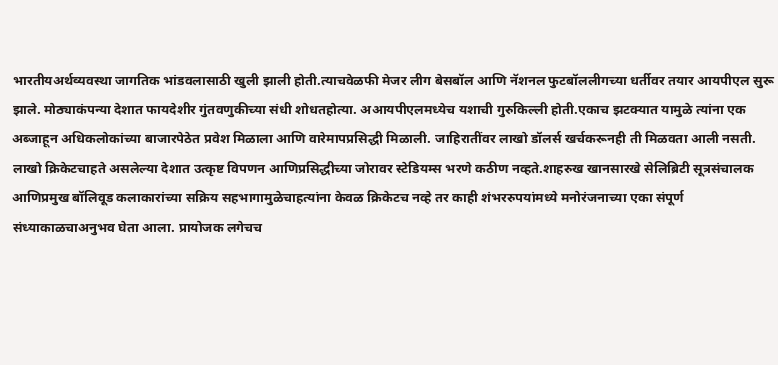भारतीयअर्थव्यवस्था जागतिक भांडवलासाठी खुली झाली होती.त्याचवेळफी मेजर लीग बेसबॉल आणि नॅशनल फुटबॉललीगच्या धर्तीवर तयार आयपीएल सुरू झाले. मोठ्याकंपन्या देशात फायदेशीर गुंतवणुकीच्या संधी शोधतहोत्या. अआयपीएलमध्येच यशाची गुरुकिल्ली होती.एकाच झटक्यात यामुळे त्यांना एक अब्जाहून अधिकलोकांच्या बाजारपेठेत प्रवेश मिळाला आणि वारेमापप्रसिद्धी मिळाली. जाहिरातींवर लाखो डॉलर्स खर्चकरूनही ती मिळवता आली नसती. लाखो क्रिकेटचाहते असलेल्या देशात उत्कृष्ट विपणन आणिप्रसिद्धीच्या जोरावर स्टेडियम्स भरणे कठीण नव्हते.शाहरुख खानसारखे सेलिब्रिटी सूत्रसंचालक आणिप्रमुख बॉलिवूड कलाकारांच्या सक्रिय सहभागामुळेचाहत्यांना केवळ क्रिकेटच नव्हे तर काही शंभररुपयांमध्ये मनोरंजनाच्या एका संपूर्ण संध्याकाळचाअनुभव घेता आला. प्रायोजक लगेचच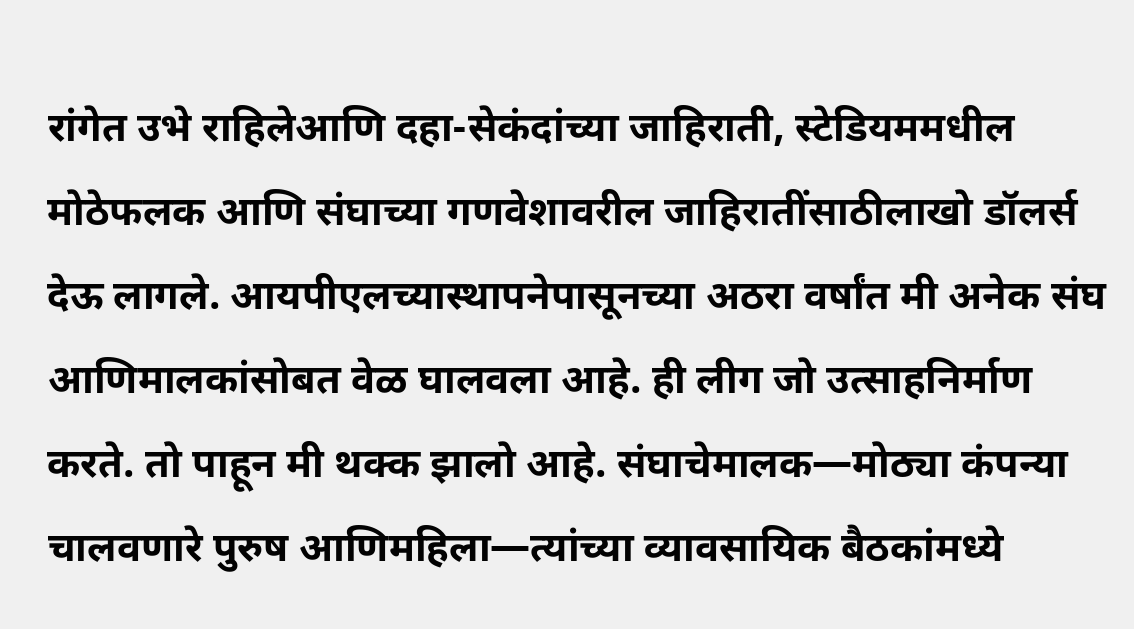रांगेत उभे राहिलेआणि दहा-सेकंदांच्या जाहिराती, स्टेडियममधील मोठेफलक आणि संघाच्या गणवेशावरील जाहिरातींसाठीलाखो डॉलर्स देऊ लागले. आयपीएलच्यास्थापनेपासूनच्या अठरा वर्षांत मी अनेक संघ आणिमालकांसोबत वेळ घालवला आहे. ही लीग जो उत्साहनिर्माण करते. तो पाहून मी थक्क झालो आहे. संघाचेमालक—मोठ्या कंपन्या चालवणारे पुरुष आणिमहिला—त्यांच्या व्यावसायिक बैठकांमध्ये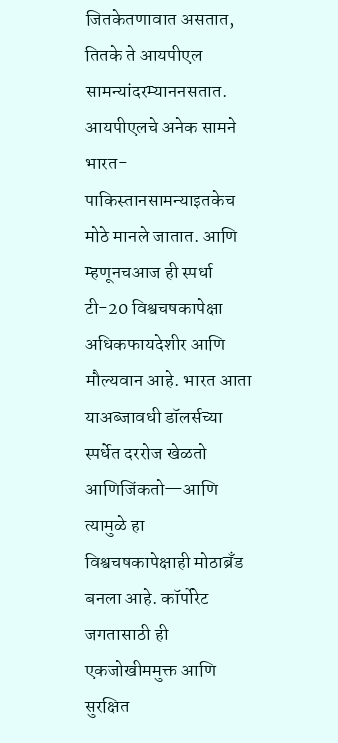जितकेतणावात असतात, तितके ते आयपीएल सामन्यांदरम्याननसतात. आयपीएलचे अनेक सामने भारत-पाकिस्तानसामन्याइतकेच मोठे मानले जातात. आणि म्हणूनचआज ही स्पर्धा टी-20 विश्वचषकापेक्षा अधिकफायदेशीर आणि मौल्यवान आहे. भारत आता याअब्जावधी डॉलर्सच्या स्पर्धेत दररोज खेळतो आणिजिंकतो—आणि त्यामुळे हा विश्वचषकापेक्षाही मोठाब्रँड बनला आहे. कॉर्पोरेट जगतासाठी ही एकजोखीममुक्त आणि सुरक्षित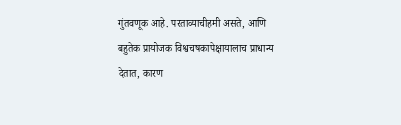गुंतवणूक आहे. परताव्याचीहमी असते, आणि बहुतेक प्रायोजक विश्वचषकापेक्षायालाच प्राधान्य देतात, कारण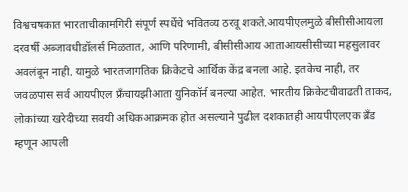विश्वचषकात भारताचीकामगिरी संपूर्ण स्पर्धेचे भवितव्य ठरवू शकते.आयपीएलमुळे बीसीसीआयला दरवर्षी अब्जावधीडॉलर्स मिळतात, आणि परिणामी, बीसीसीआय आताआयसीसीच्या महसुलावर अवलंबून नाही. यामुळे भारतजागतिक क्रिकेटचे आर्थिक केंद्र बनला आहे. इतकेच नाही, तर जवळपास सर्व आयपीएल फ्रँचायझीआता युनिकॉर्न बनल्या आहेत. भारतीय क्रिकेटचीवाढती ताकद, लोकांच्या खरेदीच्या सवयी अधिकआक्रमक होत असल्याने पुढील दशकातही आयपीएलएक ब्रँड म्हणून आपली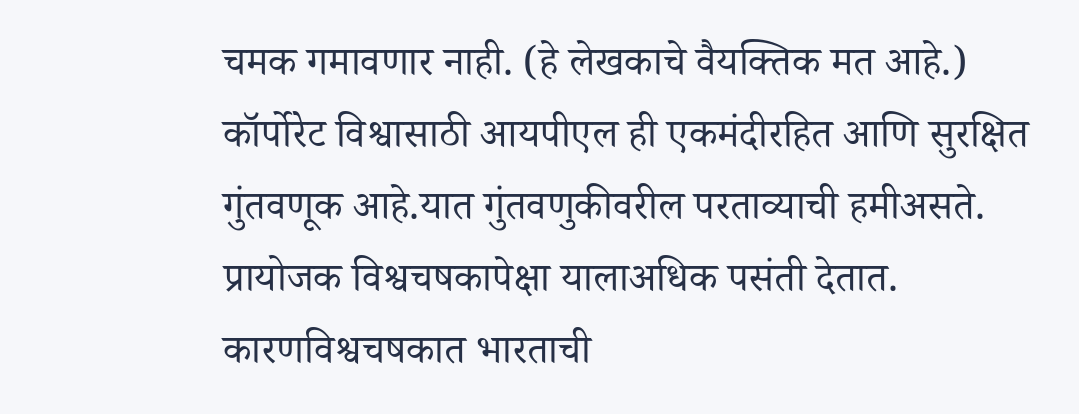चमक गमावणार नाही. (हे लेखकाचे वैयक्तिक मत आहे.) कॉर्पोरेट विश्वासाठी आयपीएल ही एकमंदीरहित आणि सुरक्षित गुंतवणूक आहे.यात गुंतवणुकीवरील परताव्याची हमीअसते. प्रायोजक विश्वचषकापेक्षा यालाअधिक पसंती देतात. कारणविश्वचषकात भारताची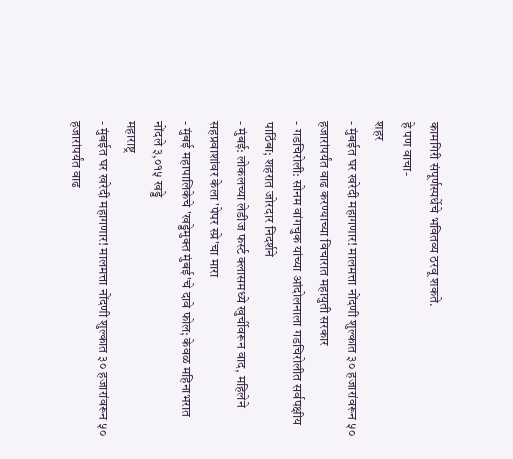कामगिरी संपूर्णस्पर्धेचे भवितव्य ठरवू शकते.
हे पण वाचा-
शहर
- मुंबईत घर खरेदी महागणार! मालमत्ता नोंदणी शुल्कात ३० हजारांवरून ५० हजारांपर्यंत वाढ करण्याच्या विचारात महायुती सरकार
- गडचिरोली: सोनम वांगचुक यांच्या आंदोलनाला गडचिरोलीत सर्वपक्षीय पाठिंबा; शहरात जोरदार निदर्शने
- मुंबई: लोकलच्या लेडीज फर्स्ट क्लासमध्ये खुर्चीवरून वाद, महिलेने सहप्रवाशांवर केला 'पेपर स्प्रे'चा मारा
- मुंबई महापालिकेचे 'खड्डेमुक्त मुंबई'चे दावे फोल; केवळ महिनाभरात नोंदले ३,०१५ खड्डे
महाराष्ट्र
- मुंबईत घर खरेदी महागणार! मालमत्ता नोंदणी शुल्कात ३० हजारांवरून ५० हजारांपर्यंत वाढ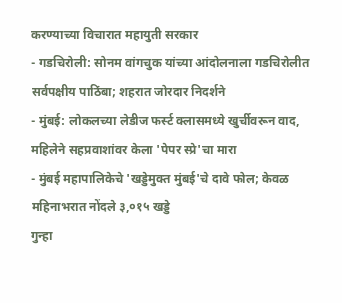करण्याच्या विचारात महायुती सरकार
- गडचिरोली: सोनम वांगचुक यांच्या आंदोलनाला गडचिरोलीत सर्वपक्षीय पाठिंबा; शहरात जोरदार निदर्शने
- मुंबई: लोकलच्या लेडीज फर्स्ट क्लासमध्ये खुर्चीवरून वाद, महिलेने सहप्रवाशांवर केला 'पेपर स्प्रे'चा मारा
- मुंबई महापालिकेचे 'खड्डेमुक्त मुंबई'चे दावे फोल; केवळ महिनाभरात नोंदले ३,०१५ खड्डे
गुन्हा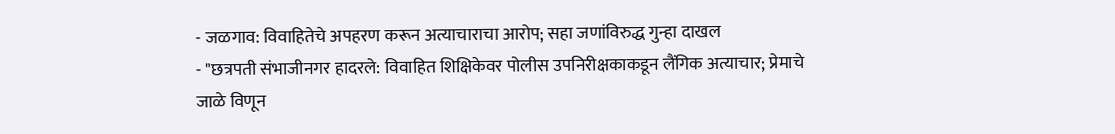- जळगाव: विवाहितेचे अपहरण करून अत्याचाराचा आरोप; सहा जणांविरुद्ध गुन्हा दाखल
- "छत्रपती संभाजीनगर हादरले: विवाहित शिक्षिकेवर पोलीस उपनिरीक्षकाकडून लैंगिक अत्याचार; प्रेमाचे जाळे विणून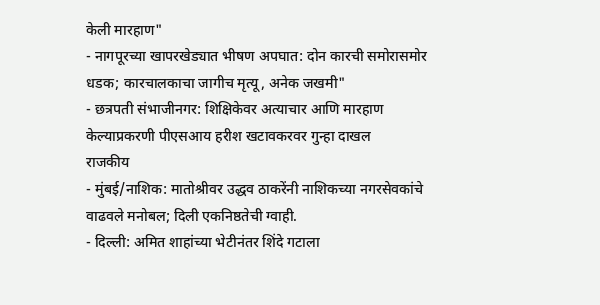केली मारहाण"
- नागपूरच्या खापरखेड्यात भीषण अपघात: दोन कारची समोरासमोर धडक; कारचालकाचा जागीच मृत्यू, अनेक जखमी"
- छत्रपती संभाजीनगर: शिक्षिकेवर अत्याचार आणि मारहाण केल्याप्रकरणी पीएसआय हरीश खटावकरवर गुन्हा दाखल
राजकीय
- मुंबई/नाशिक: मातोश्रीवर उद्धव ठाकरेंनी नाशिकच्या नगरसेवकांचे वाढवले मनोबल; दिली एकनिष्ठतेची ग्वाही.
- दिल्ली: अमित शाहांच्या भेटीनंतर शिंदे गटाला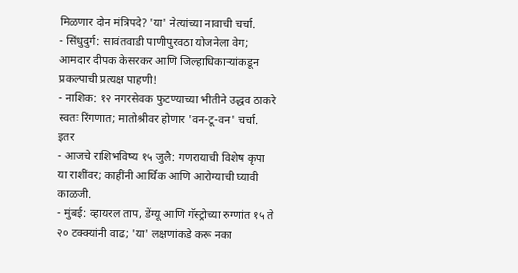मिळणार दोन मंत्रिपदे? 'या' नेत्यांच्या नावाची चर्चा.
- सिंधुदुर्ग: सावंतवाडी पाणीपुरवठा योजनेला वेग; आमदार दीपक केसरकर आणि जिल्हाधिकाऱ्यांकडून प्रकल्पाची प्रत्यक्ष पाहणी!
- नाशिक: १२ नगरसेवक फुटण्याच्या भीतीने उद्धव ठाकरे स्वतः रिंगणात; मातोश्रीवर होणार 'वन-टू-वन' चर्चा.
इतर
- आजचे राशिभविष्य १५ जुलै: गणरायाची विशेष कृपा या राशींवर; काहींनी आर्थिक आणि आरोग्याची घ्यावी काळजी.
- मुंबई: व्हायरल ताप, डेंग्यू आणि गॅस्ट्रोच्या रुग्णांत १५ ते २० टक्क्यांनी वाढ; 'या' लक्षणांकडे करू नका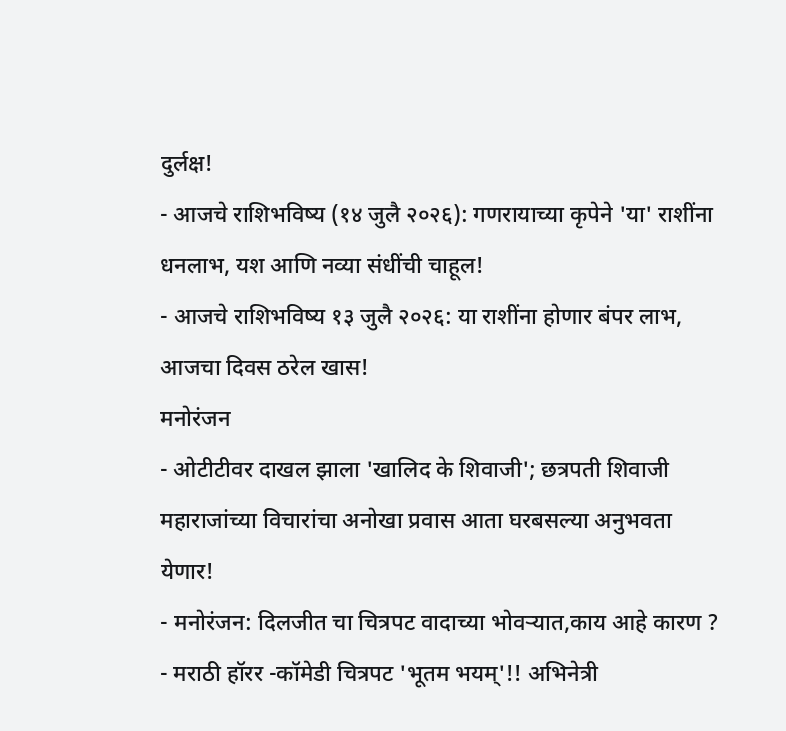दुर्लक्ष!
- आजचे राशिभविष्य (१४ जुलै २०२६): गणरायाच्या कृपेने 'या' राशींना धनलाभ, यश आणि नव्या संधींची चाहूल!
- आजचे राशिभविष्य १३ जुलै २०२६: या राशींना होणार बंपर लाभ, आजचा दिवस ठरेल खास!
मनोरंजन
- ओटीटीवर दाखल झाला 'खालिद के शिवाजी'; छत्रपती शिवाजी महाराजांच्या विचारांचा अनोखा प्रवास आता घरबसल्या अनुभवता येणार!
- मनोरंजन: दिलजीत चा चित्रपट वादाच्या भोवऱ्यात,काय आहे कारण ?
- मराठी हॉरर -कॉमेडी चित्रपट 'भूतम भयम्'!! अभिनेत्री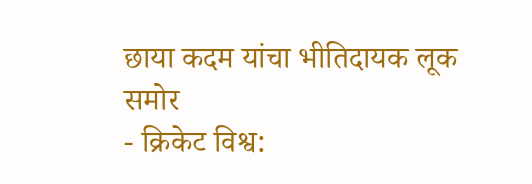छाया कदम यांचा भीतिदायक लूक समोर
- क्रिकेट विश्व: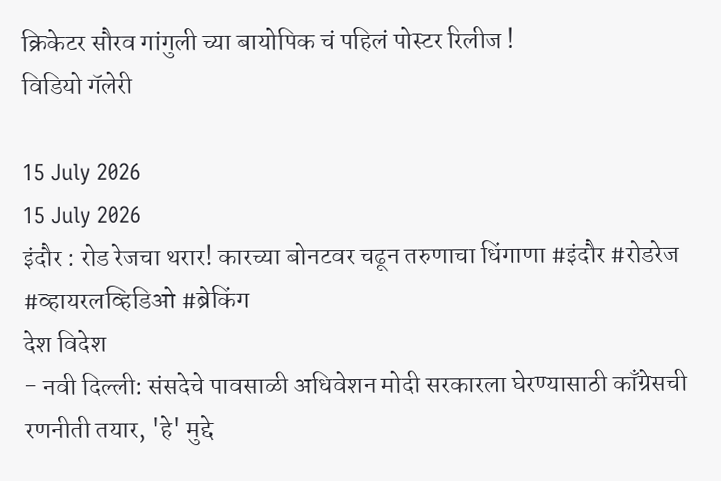क्रिकेटर सौरव गांगुली च्या बायोपिक चं पहिलं पोस्टर रिलीज !
विडियो गॅलेरी

15 July 2026
15 July 2026
इंदौर : रोड रेजचा थरार! कारच्या बोनटवर चढून तरुणाचा धिंगाणा #इंदौर #रोडरेज #व्हायरलव्हिडिओ #ब्रेकिंग
देश विदेश
- नवी दिल्ली: संसदेचे पावसाळी अधिवेशन मोदी सरकारला घेरण्यासाठी काँग्रेसची रणनीती तयार, 'हे' मुद्दे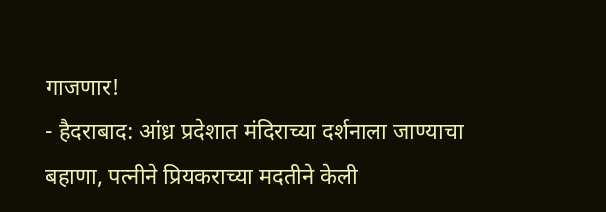गाजणार!
- हैदराबाद: आंध्र प्रदेशात मंदिराच्या दर्शनाला जाण्याचा बहाणा, पत्नीने प्रियकराच्या मदतीने केली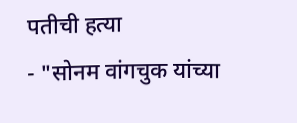पतीची हत्या
- "सोनम वांगचुक यांच्या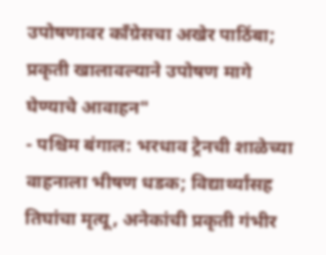उपोषणावर काँग्रेसचा अखेर पाठिंबा; प्रकृती खालावल्याने उपोषण मागे घेण्याचे आवाहन"
- पश्चिम बंगाल: भरधाव ट्रेनची शाळेच्या वाहनाला भीषण धडक; विद्यार्थ्यांसह तिघांचा मृत्यू, अनेकांची प्रकृती गंभीर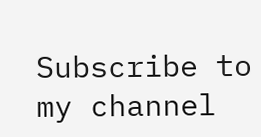Subscribe to my channel